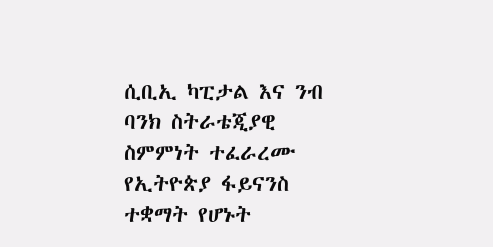ሲቢኢ ካፒታል እና ንብ ባንክ ስትራቴጂያዊ ስምምነት ተፈራረሙ የኢትዮጵያ ፋይናንስ ተቋማት የሆኑት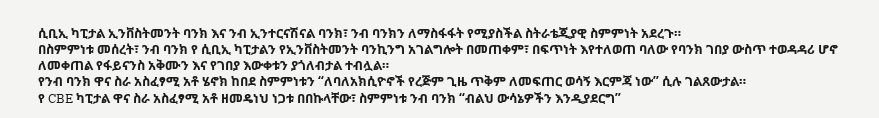ሲቢኢ ካፒታል ኢንቨስትመንት ባንክ እና ንብ ኢንተርናሽናል ባንክ፣ ንብ ባንክን ለማስፋፋት የሚያስችል ስትራቴጂያዊ ስምምነት አደረጉ።
በስምምነቱ መሰረት፣ ንብ ባንክ የ ሲቢኢ ካፒታልን የኢንቨስትመንት ባንኪንግ አገልግሎት በመጠቀም፣ በፍጥነት እየተለወጠ ባለው የባንክ ገበያ ውስጥ ተወዳዳሪ ሆኖ ለመቀጠል የፋይናንስ አቅሙን እና የገበያ እውቀቱን ያጎለብታል ተብሏል።
የንብ ባንክ ዋና ስራ አስፈፃሚ አቶ ሄኖክ ከበደ ስምምነቱን “ለባለአክሲዮኖች የረጅም ጊዜ ጥቅም ለመፍጠር ወሳኝ እርምጃ ነው” ሲሉ ገልጸውታል።
የ CBE ካፒታል ዋና ስራ አስፈፃሚ አቶ ዘመዴነህ ነጋቱ በበኩላቸው፣ ስምምነቱ ንብ ባንክ “ብልህ ውሳኔዎችን እንዲያደርግ”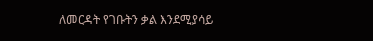ለመርዳት የገቡትን ቃል እንደሚያሳይ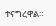ተናግረዋል።